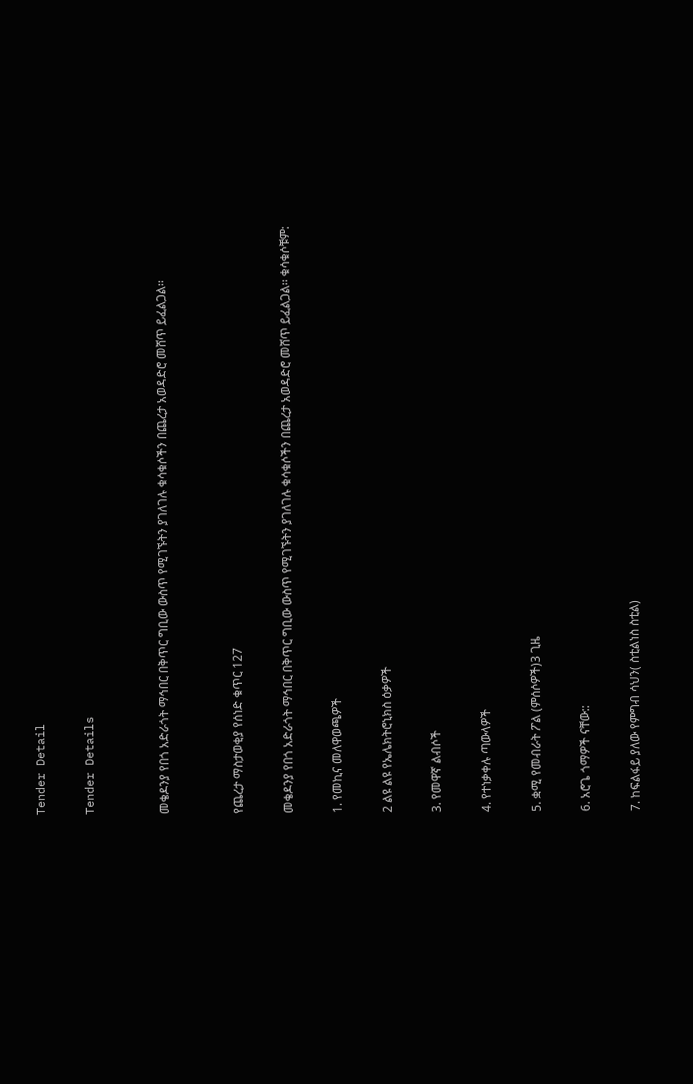Tender Detail

Tender Details


መቄዶንያ የበጎ አድራጎት ማኅበር በቅጥር ግቢው ውስጥ የሚገኙትን ያገለገሉ ቁሳቁሶችን በጨረታ አወዳድሮ መሸጥ ይፈልጋል፡፡


የጨረታ ማስታወቂያ የሰነድ ቁጥር 127

መቄዶንያ የበጎ አድራጎት ማኅበር በቅጥር ግቢው ውስጥ የሚገኙትን ያገለገሉ ቁሳቁሶችን በጨረታ አወዳድሮ መሸጥ ይፈልጋል፡፡ ቁሳቁሶቹም:

1. የመኪና መለዋወጫዎች

2 ልዩ ልዩ የኤሌክትሮኒክስ ዕቃዎች

3. የመዋኛ ልብሶች

4. የተነቃቀሉ ጣውላዎች

5. ቋሚ የመብራት ፖል (ምሰሶዎች)3 ጊዜ

6. አሮጌ ጎማዎች ናቸው::

7. ከፍልፋይ ያለው የምግብ ሳህን( ስቲልነስ ስቲል)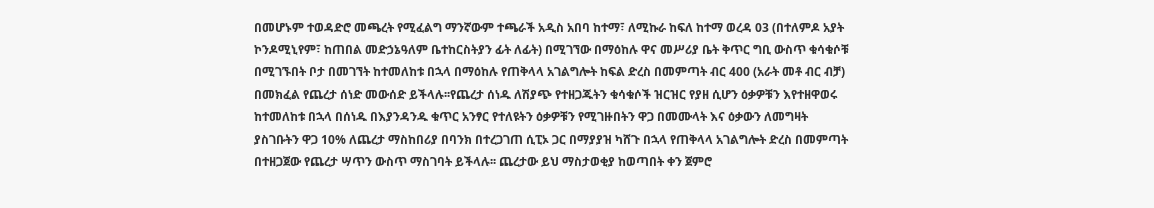በመሆኑም ተወዳድሮ መጫረት የሚፈልግ ማንኛውም ተጫራች አዲስ አበባ ከተማ፣ ለሚኩራ ከፍለ ከተማ ወረዳ 03 (በተለምዶ አያት ኮንዶሚኒየም፣ ከጠበል መድኃኔዓለም ቤተከርስትያን ፊት ለፊት) በሚገኘው በማዕከሉ ዋና መሥሪያ ቤት ቅጥር ግቢ ውስጥ ቁሳቁሶቹ በሚገኙበት ቦታ በመገኘት ከተመለከቱ በኋላ በማዕከሉ የጠቅላላ አገልግሎት ከፍል ድረስ በመምጣት ብር 400 (አራት መቶ ብር ብቻ) በመክፈል የጨረታ ሰነድ መውሰድ ይችላሉ፡፡የጨረታ ሰነዱ ለሽያጭ የተዘጋጁትን ቁሳቁሶች ዝርዝር የያዘ ሲሆን ዕቃዎቹን እየተዘዋወሩ ከተመለከቱ በኋላ በሰነዱ በእያንዳንዱ ቁጥር አንፃር የተለዩትን ዕቃዎቹን የሚገዙበትን ዋጋ በመሙላት እና ዕቃውን ለመግዛት ያስገቡትን ዋጋ 10% ለጨረታ ማስከበሪያ በባንክ በተረጋገጠ ሲፒኦ ጋር በማያያዝ ካሸጉ በኋላ የጠቅላላ አገልግሎት ድረስ በመምጣት በተዘጋጀው የጨረታ ሣጥን ውስጥ ማስገባት ይችላሉ፡፡ ጨረታው ይህ ማስታወቂያ ከወጣበት ቀን ጀምሮ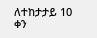ለተከታታይ 10 ቀን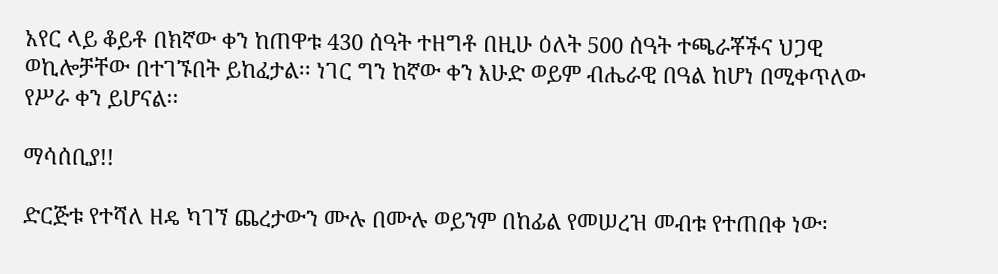አየር ላይ ቆይቶ በክኛው ቀን ከጠዋቱ 430 ሰዓት ተዘግቶ በዚሁ ዕለት 500 ሰዓት ተጫራቾችና ህጋዊ ወኪሎቻቸው በተገኙበት ይከፈታል፡፡ ነገር ግን ከኛው ቀን እሁድ ወይም ብሔራዊ በዓል ከሆነ በሚቀጥለው የሥራ ቀን ይሆናል፡፡

ማሳሰቢያ!!

ድርጅቱ የተሻለ ዘዴ ካገኘ ጨረታውን ሙሉ በሙሉ ወይንም በከፊል የመሠረዝ መብቱ የተጠበቀ ነው፡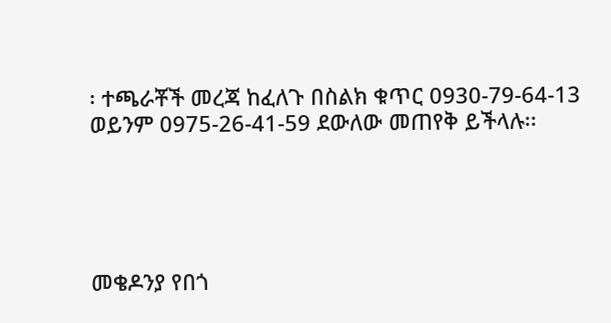፡ ተጫራቾች መረጃ ከፈለጉ በስልክ ቁጥር 0930-79-64-13 ወይንም 0975-26-41-59 ደውለው መጠየቅ ይችላሉ፡፡





መቄዶንያ የበጎ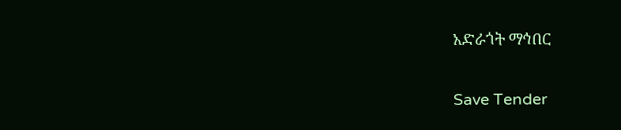አድራጎት ማኅበር

Save Tender